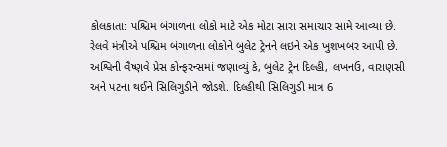કોલકાતા: પશ્ચિમ બંગાળના લોકો માટે એક મોટા સારા સમાચાર સામે આવ્યા છે. રેલવે મંત્રીએ પશ્ચિમ બંગાળના લોકોને બુલેટ ટ્રેનને લઇને એક ખુશખબર આપી છે. અશ્વિની વૈષ્ણવે પ્રેસ કોન્ફરન્સમાં જણાવ્યું કે, બુલેટ ટ્રેન દિલ્હી, લખનઉ, વારાણસી અને પટના થઈને સિલિગુડીને જોડશે. દિલ્હીથી સિલિગુડી માત્ર 6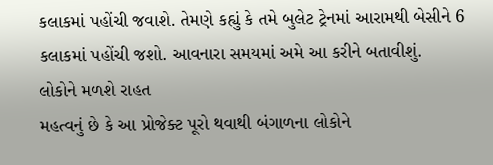કલાકમાં પહોંચી જવાશે. તેમણે કહ્યું કે તમે બુલેટ ટ્રેનમાં આરામથી બેસીને 6 કલાકમાં પહોંચી જશો. આવનારા સમયમાં અમે આ કરીને બતાવીશું.
લોકોને મળશે રાહત
મહત્વનું છે કે આ પ્રોજેક્ટ પૂરો થવાથી બંગાળના લોકોને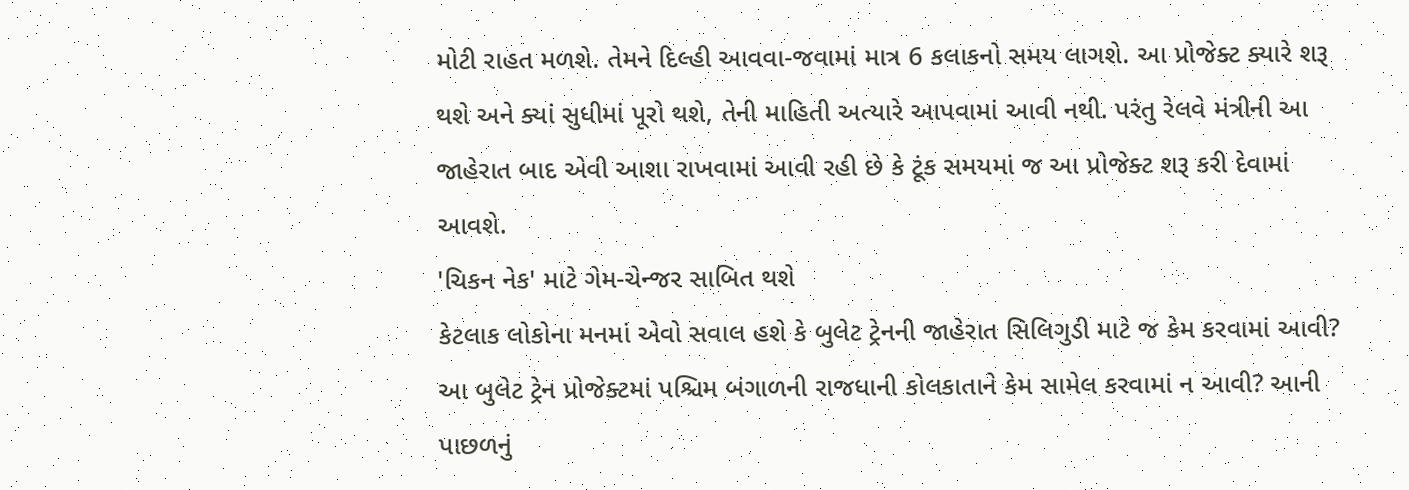મોટી રાહત મળશે. તેમને દિલ્હી આવવા-જવામાં માત્ર 6 કલાકનો સમય લાગશે. આ પ્રોજેક્ટ ક્યારે શરૂ થશે અને ક્યાં સુધીમાં પૂરો થશે, તેની માહિતી અત્યારે આપવામાં આવી નથી. પરંતુ રેલવે મંત્રીની આ જાહેરાત બાદ એવી આશા રાખવામાં આવી રહી છે કે ટૂંક સમયમાં જ આ પ્રોજેક્ટ શરૂ કરી દેવામાં આવશે.
'ચિકન નેક' માટે ગેમ-ચેન્જર સાબિત થશે
કેટલાક લોકોના મનમાં એવો સવાલ હશે કે બુલેટ ટ્રેનની જાહેરાત સિલિગુડી માટે જ કેમ કરવામાં આવી? આ બુલેટ ટ્રેન પ્રોજેક્ટમાં પશ્ચિમ બંગાળની રાજધાની કોલકાતાને કેમ સામેલ કરવામાં ન આવી? આની પાછળનું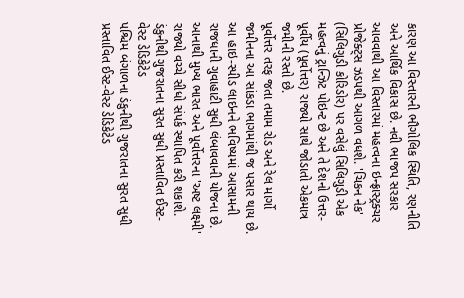કારણ આ વિસ્તારની ભૌગોલિક સ્થિતિ, રણનીતિ અને આર્થિક વિકાસ છે. નવી ભાજપ સરકાર આવવાથી આ વિસ્તારમાં મહત્વના ઇન્ફ્રાસ્ટ્રક્ચર પ્રોજેક્ટ્સ ઝડપથી આગળ વધશે. 'ચિકન નેક' (સિલિગુડી કોરિડોર) પર વસેલું સિલિગુડી એક મહત્વનું ટ્રાન્ઝિટ પોઇન્ટ છે અને તે દેશનો ઉત્તર-પૂર્વીય (પૂર્વોત્તર) રાજ્યો સાથે જોડાતો એકમાત્ર જમીની રસ્તો છે.
પૂર્વોત્તર તરફ જતા તમામ રોડ અને રેલ માર્ગો જમીનના આ સાંકડા ભાગમાંથી જ પસાર થાય છે. આ હાઇ-સ્પીડ લાઇનને ભવિષ્યમાં આસામની રાજધાની ગુવાહાટી સુધી લંબાવવાની યોજના છે. આનાથી મુખ્ય ભારત અને પૂર્વોત્તરના 'અષ્ટ લક્ષ્મી' રાજ્યો વચ્ચે સીધો સંપર્ક સ્થાપિત કરી શકાશે.
ડંકુનીથી ગુજરાતના સુરત સુધી પ્રસ્તાવિત ઈસ્ટ-વેસ્ટ ડેડિકેટેડ
પશ્ચિમ બંગાળના ડંકુનીથી ગુજરાતના સુરત સુધી પ્રસ્તાવિત ઈસ્ટ-વેસ્ટ ડેડિકેટેડ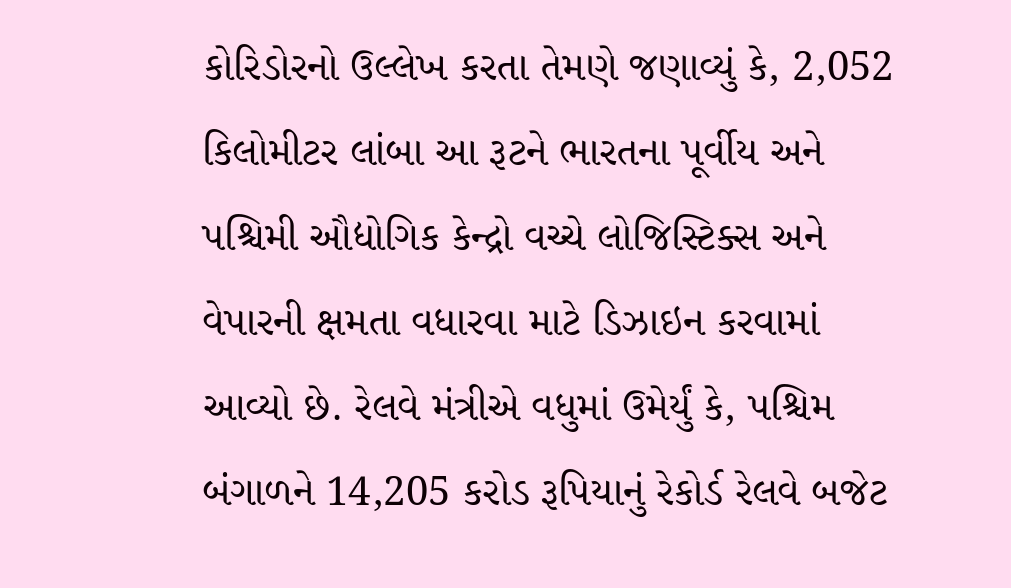કોરિડોરનો ઉલ્લેખ કરતા તેમણે જણાવ્યું કે, 2,052 કિલોમીટર લાંબા આ રૂટને ભારતના પૂર્વીય અને પશ્ચિમી ઔદ્યોગિક કેન્દ્રો વચ્ચે લોજિસ્ટિક્સ અને વેપારની ક્ષમતા વધારવા માટે ડિઝાઇન કરવામાં આવ્યો છે. રેલવે મંત્રીએ વધુમાં ઉમેર્યું કે, પશ્ચિમ બંગાળને 14,205 કરોડ રૂપિયાનું રેકોર્ડ રેલવે બજેટ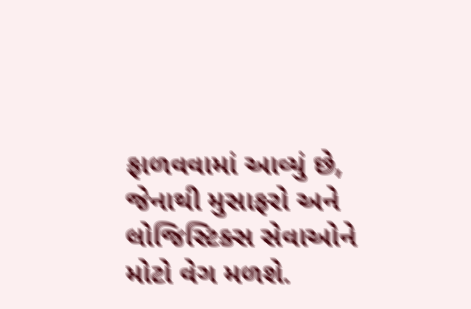ફાળવવામાં આવ્યું છે, જેનાથી મુસાફરો અને લોજિસ્ટિક્સ સેવાઓને મોટો વેગ મળશે.